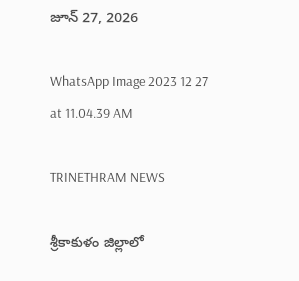జూన్ 27, 2026

WhatsApp Image 2023 12 27 at 11.04.39 AM

TRINETHRAM NEWS

శ్రీకాకుళం జిల్లాలో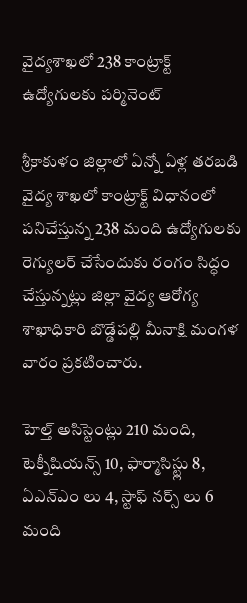వైద్యశాఖలో 238 కాంట్రాక్ట్ ఉద్యోగులకు పర్మినెంట్

శ్రీకాకుళం జిల్లాలో ఏన్నో ఏళ్ల తరబడి వైద్య శాఖలో కాంట్రాక్ట్ విధానంలో పనిచేస్తున్న 238 మంది ఉద్యోగులకు రెగ్యులర్ చేసేందుకు రంగం సిద్ధం చేస్తున్నట్లు జిల్లా వైద్య ఆరోగ్య శాఖాధికారి బొడ్డేపల్లి మీనాక్షి మంగళ వారం ప్రకటించారు.

హెల్త్ అసిస్టెంట్లు 210 మంది, టెక్నీషియన్స్ 10, ఫార్మాసిస్ట్లు 8, ఏఎన్ఎం లు 4, స్టాఫ్ నర్స్ లు 6 మంది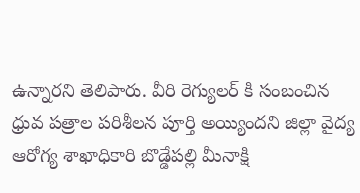ఉన్నారని తెలిపారు. వీరి రెగ్యులర్ కి సంబంచిన ధ్రువ పత్రాల పరిశీలన పూర్తి అయ్యిందని జిల్లా వైద్య ఆరోగ్య శాఖాధికారి బొడ్డేపల్లి మీనాక్షి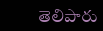తెలిపారు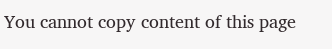You cannot copy content of this page